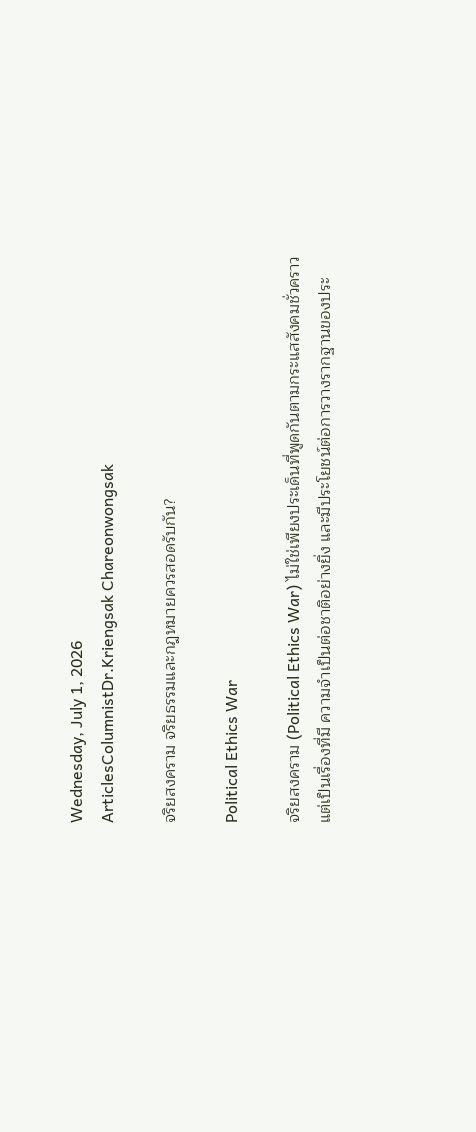Wednesday, July 1, 2026
ArticlesColumnistDr.Kriengsak Chareonwongsak

จริยสงคราม จริยธรรมและกฎหมายควรสอดรับกัน?

Political Ethics War

จริยสงคราม (Political Ethics War) ไม่ใช่เพียงประเด็นที่พูดกันตามกระแสสังคมชั่วคราว แต่เป็นเรื่องที่มี ความจำเป็นต่อชาติอย่างยิ่ง และมีประโยชน์ต่อการวางรากฐานของประ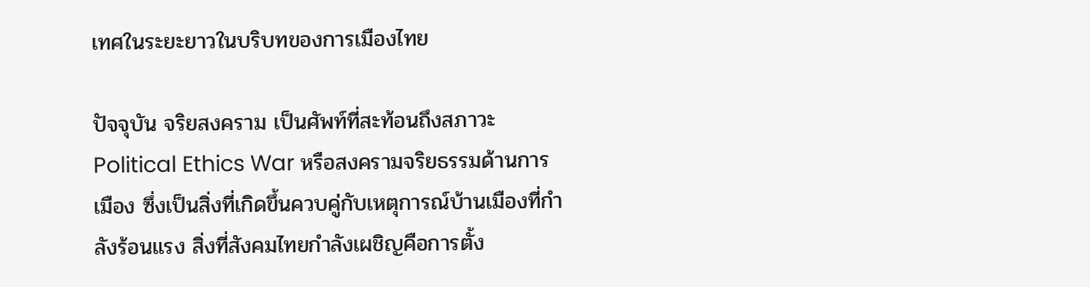เทศในระยะยาวในบริบทของการเมืองไทย

ปัจจุบัน จริยสงคราม เป็นศัพท์ที่สะท้อนถึงสภาวะ Political Ethics War หรือสงครามจริยธรรมด้านการเมือง ซึ่งเป็นสิ่งที่เกิดขึ้นควบคู่กับเหตุการณ์บ้านเมืองที่กำลังร้อนแรง สิ่งที่สังคมไทยกำลังเผชิญคือการตั้ง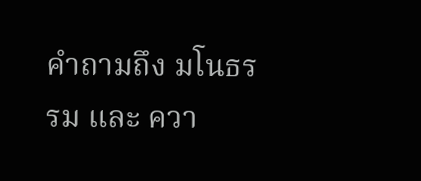คำถามถึง มโนธรรม และ ควา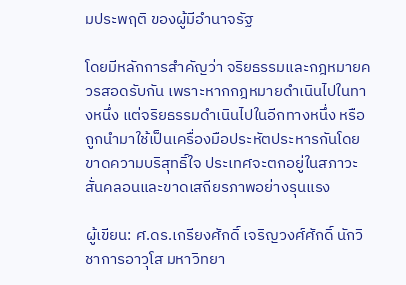มประพฤติ ของผู้มีอำนาจรัฐ

โดยมีหลักการสำคัญว่า จริยธรรมและกฎหมายควรสอดรับกัน เพราะหากกฎหมายดำเนินไปในทางหนึ่ง แต่จริยธรรมดำเนินไปในอีกทางหนึ่ง หรือถูกนำมาใช้เป็นเครื่องมือประหัตประหารกันโดยขาดความบริสุทธิ์ใจ ประเทศจะตกอยู่ในสภาวะสั่นคลอนและขาดเสถียรภาพอย่างรุนแรง

ผู้เขียน: ศ.ดร.เกรียงศักดิ์ เจริญวงศ์ศักดิ์ นักวิชาการอาวุโส มหาวิทยา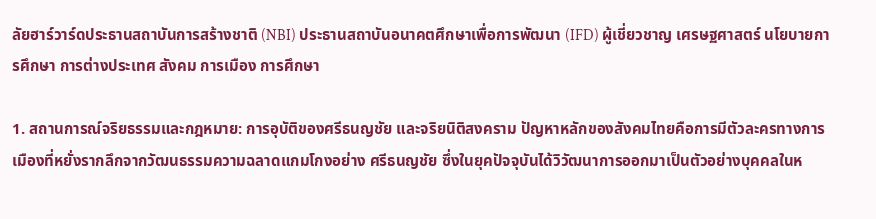ลัยฮาร์วาร์ดประธานสถาบันการสร้างชาติ (NBI) ประธานสถาบันอนาคตศึกษาเพื่อการพัฒนา (IFD) ผู้เชี่ยวชาญ เศรษฐศาสตร์ นโยบายการศึกษา การต่างประเทศ สังคม การเมือง การศึกษา

1. สถานการณ์จริยธรรมและกฎหมาย: การอุบัติของศรีธนญชัย และจริยนิติสงคราม ปัญหาหลักของสังคมไทยคือการมีตัวละครทางการเมืองที่หยั่งรากลึกจากวัฒนธรรมความฉลาดแกมโกงอย่าง ศรีธนญชัย ซึ่งในยุคปัจจุบันได้วิวัฒนาการออกมาเป็นตัวอย่างบุคคลในห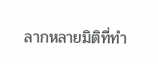ลากหลายมิติที่ทำ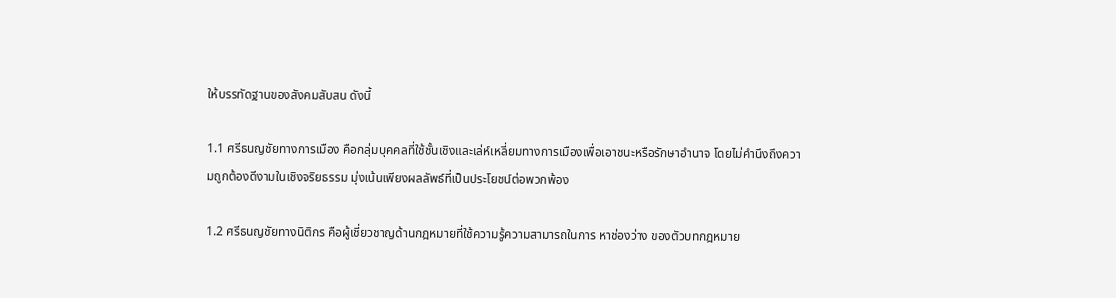ให้บรรทัดฐานของสังคมสับสน ดังนี้

1.1 ศรีธนญชัยทางการเมือง คือกลุ่มบุคคลที่ใช้ชั้นเชิงและเล่ห์เหลี่ยมทางการเมืองเพื่อเอาชนะหรือรักษาอำนาจ โดยไม่คำนึงถึงความถูกต้องดีงามในเชิงจริยธรรม มุ่งเน้นเพียงผลลัพธ์ที่เป็นประโยชน์ต่อพวกพ้อง

1.2 ศรีธนญชัยทางนิติกร คือผู้เชี่ยวชาญด้านกฎหมายที่ใช้ความรู้ความสามารถในการ หาช่องว่าง ของตัวบทกฎหมาย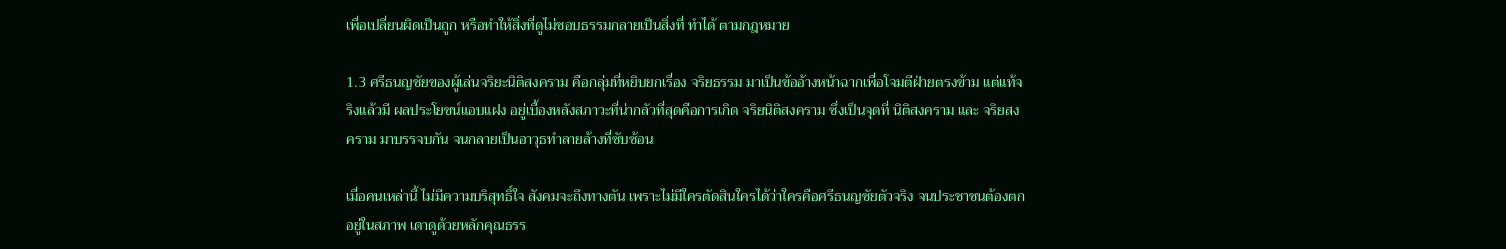เพื่อเปลี่ยนผิดเป็นถูก หรือทำให้สิ่งที่ดูไม่ชอบธรรมกลายเป็นสิ่งที่ ทำได้ ตามกฎหมาย

1.3 ศรีธนญชัยของผู้เล่นจริยะนิติสงคราม คือกลุ่มที่หยิบยกเรื่อง จริยธรรม มาเป็นข้ออ้างหน้าฉากเพื่อโจมตีฝ่ายตรงข้าม แต่แท้จริงแล้วมี ผลประโยชน์แอบแฝง อยู่เบื้องหลังสภาวะที่น่ากลัวที่สุดคือการเกิด จริยนิติสงคราม ซึ่งเป็นจุดที่ นิติสงคราม และ จริยสงคราม มาบรรจบกัน จนกลายเป็นอาวุธทำลายล้างที่ซับซ้อน

เมื่อคนเหล่านี้ ไม่มีความบริสุทธิ์ใจ สังคมจะถึงทางตัน เพราะไม่มีใครตัดสินใครได้ว่าใครคือศรีธนญชัยตัวจริง จนประชาชนต้องตกอยู่ในสภาพ เดาดูด้วยหลักคุณธรร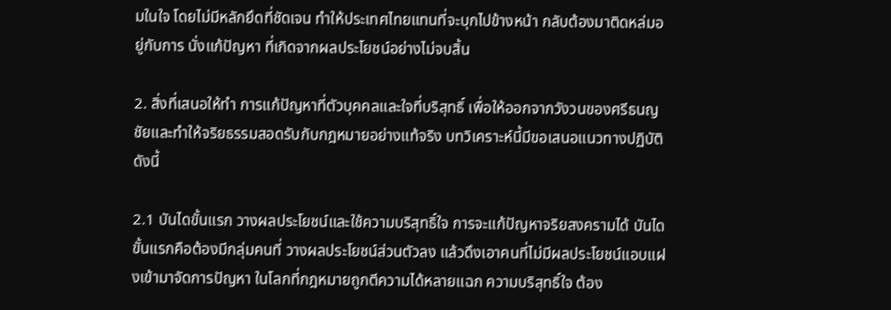มในใจ โดยไม่มีหลักยึดที่ชัดเจน ทำให้ประเทศไทยแทนที่จะบุกไปข้างหน้า กลับต้องมาติดหล่มอยู่กับการ นั่งแก้ปัญหา ที่เกิดจากผลประโยชน์อย่างไม่จบสิ้น

2. สิ่งที่เสนอให้ทำ การแก้ปัญหาที่ตัวบุคคลและใจที่บริสุทธิ์ เพื่อให้ออกจากวังวนของศรีธนญชัยและทำให้จริยธรรมสอดรับกับกฎหมายอย่างแท้จริง บทวิเคราะห์นี้มีขอเสนอแนวทางปฏิบัติดังนี้

2.1 บันไดขั้นแรก วางผลประโยชน์และใช้ความบริสุทธิ์ใจ การจะแก้ปัญหาจริยสงครามได้ บันไดขั้นแรกคือต้องมีกลุ่มคนที่ วางผลประโยชน์ส่วนตัวลง แล้วดึงเอาคนที่ไม่มีผลประโยชน์แอบแฝงเข้ามาจัดการปัญหา ในโลกที่กฎหมายถูกตีความได้หลายแฉก ความบริสุทธิ์ใจ ต้อง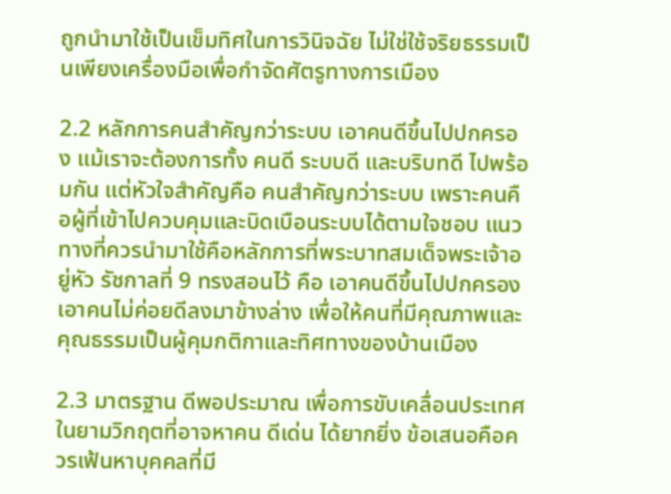ถูกนำมาใช้เป็นเข็มทิศในการวินิจฉัย ไม่ใช่ใช้จริยธรรมเป็นเพียงเครื่องมือเพื่อกำจัดศัตรูทางการเมือง

2.2 หลักการคนสำคัญกว่าระบบ เอาคนดีขึ้นไปปกครอง แม้เราจะต้องการทั้ง คนดี ระบบดี และบริบทดี ไปพร้อมกัน แต่หัวใจสำคัญคือ คนสำคัญกว่าระบบ เพราะคนคือผู้ที่เข้าไปควบคุมและบิดเบือนระบบได้ตามใจชอบ แนวทางที่ควรนำมาใช้คือหลักการที่พระบาทสมเด็จพระเจ้าอยู่หัว รัชกาลที่ 9 ทรงสอนไว้ คือ เอาคนดีขึ้นไปปกครอง เอาคนไม่ค่อยดีลงมาข้างล่าง เพื่อให้คนที่มีคุณภาพและคุณธรรมเป็นผู้คุมกติกาและทิศทางของบ้านเมือง

2.3 มาตรฐาน ดีพอประมาณ เพื่อการขับเคลื่อนประเทศ ในยามวิกฤตที่อาจหาคน ดีเด่น ได้ยากยิ่ง ข้อเสนอคือควรเฟ้นหาบุคคลที่มี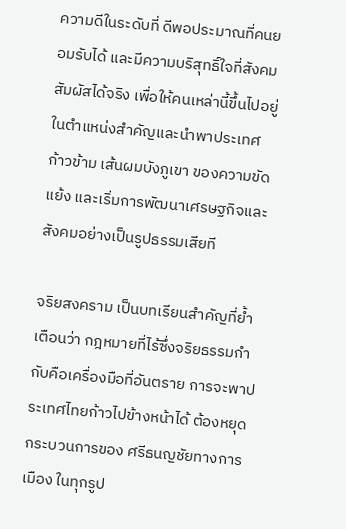ความดีในระดับที่ ดีพอประมาณที่คนยอมรับได้ และมีความบริสุทธิ์ใจที่สังคมสัมผัสได้จริง เพื่อให้คนเหล่านี้ขึ้นไปอยู่ในตำแหน่งสำคัญและนำพาประเทศก้าวข้าม เส้นผมบังภูเขา ของความขัดแย้ง และเริ่มการพัฒนาเศรษฐกิจและสังคมอย่างเป็นรูปธรรมเสียที

จริยสงคราม เป็นบทเรียนสำคัญที่ย้ำเตือนว่า กฎหมายที่ไร้ซึ่งจริยธรรมกำกับคือเครื่องมือที่อันตราย การจะพาประเทศไทยก้าวไปข้างหน้าได้ ต้องหยุดกระบวนการของ ศรีธนญชัยทางการเมือง ในทุกรูป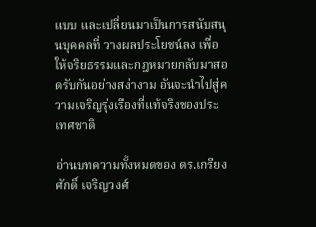แบบ และเปลี่ยนมาเป็นการสนับสนุนบุคคลที่ วางผลประโยชน์ลง เพื่อให้จริยธรรมและกฎหมายกลับมาสอดรับกันอย่างสง่างาม อันจะนำไปสู่ความเจริญรุ่งเรืองที่แท้จริงของประเทศชาติ

อ่านบทความทั้งหมดของ ดร.เกรียงศักดิ์ เจริญวงศ์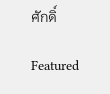ศักดิ์

Featured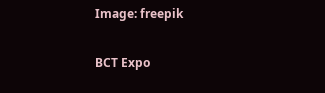Image: freepik

BCT Expo